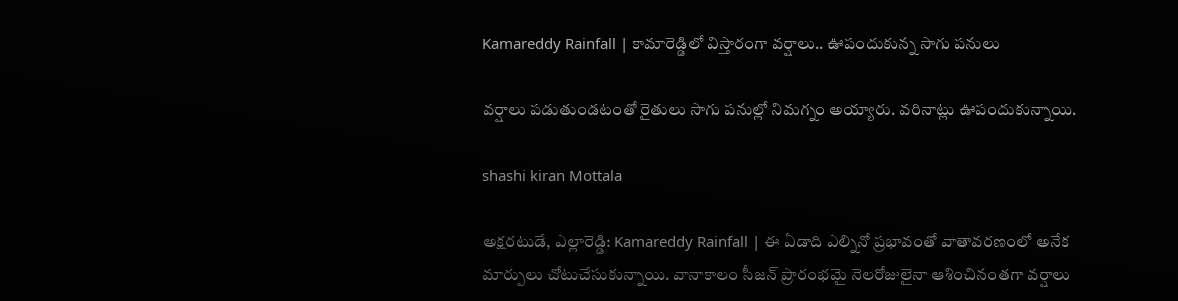Kamareddy Rainfall | కామారెడ్డిలో విస్తారంగా వర్షాలు.. ఊపందుకున్న సాగు పనులు

వర్షాలు పడుతుండటంతో రైతులు సాగు పనుల్లో నిమగ్నం అయ్యారు. వరినాట్లు ఊపందుకున్నాయి.

shashi kiran Mottala

అక్షరటుడే, ఎల్లారెడ్డి: Kamareddy Rainfall | ఈ ఏడాది ఎల్నినో ప్రభావంతో వాతావరణంలో అనేక మార్పులు చోటుచేసుకున్నాయి. వానాకాలం సీజన్ ప్రారంభమై నెలరోజులైనా ఆశించినంతగా వర్షాలు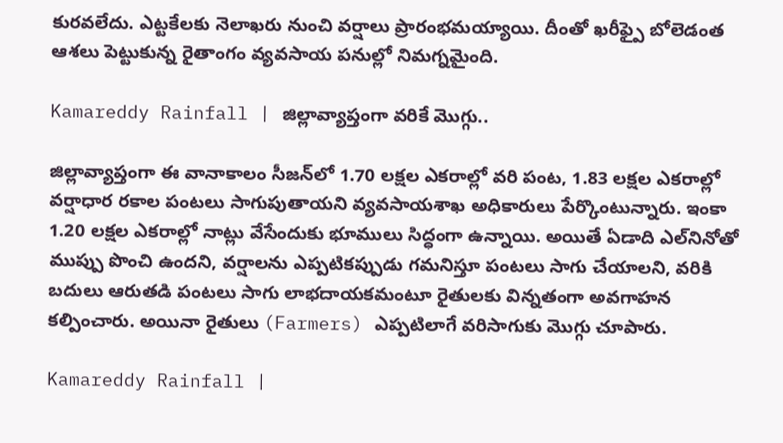కురవలేదు. ఎట్టకేలకు నెలాఖరు నుంచి వర్షాలు ప్రారంభమయ్యాయి. దీంతో ఖరీఫ్పై బోలెడంత ఆశలు పెట్టుకున్న రైతాంగం వ్యవసాయ పనుల్లో నిమగ్నమైంది.

Kamareddy Rainfall | జిల్లావ్యాప్తంగా వరికే మొగ్గు..

జిల్లావ్యాప్తంగా ఈ వానాకాలం సీజన్‌లో 1.70 లక్షల ఎకరాల్లో వరి పంట, 1.83 లక్షల ఎకరాల్లో వర్షాధార రకాల పంటలు సాగుపుతాయని వ్యవసాయశాఖ అధికారులు పేర్కొంటున్నారు. ఇంకా 1.20 లక్షల ఎకరాల్లో నాట్లు వేసేందుకు భూములు సిద్ధంగా ఉన్నాయి. అయితే ఏడాది ఎల్‌నినోతో ముప్పు పొంచి ఉందని, వర్షాలను ఎప్పటికప్పుడు గమనిస్తూ పంటలు సాగు చేయాలని, వరికి బదులు ఆరుతడి పంటలు సాగు లాభదాయకమంటూ రైతులకు విన్నతంగా అవగాహన కల్పించారు. అయినా రైతులు (Farmers) ఎప్పటిలాగే వరిసాగుకు మొగ్గు చూపారు.

Kamareddy Rainfall |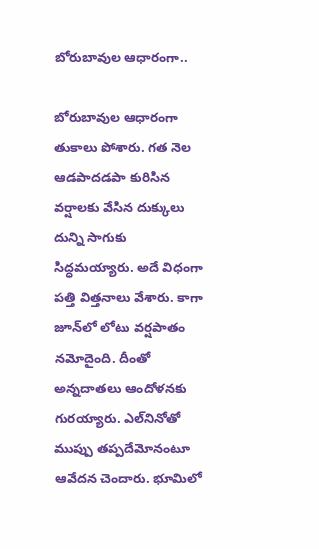బోరుబావుల ఆధారంగా..

బోరుబావుల ఆధారంగా తుకాలు పోశారు. గత నెల ఆడపాదడపా కురిసిన వర్షాలకు వేసిన దుక్కులు దున్ని సాగుకు సిద్ధమయ్యారు. అదే విధంగా పత్తి విత్తనాలు వేశారు. కాగా జూన్‌లో లోటు వర్షపాతం నమోదైంది. దీంతో అన్నదాతలు ఆందోళనకు గురయ్యారు. ఎల్‌నినోతో ముప్పు తప్పదేమోనంటూ ఆవేదన చెందారు. భూమిలో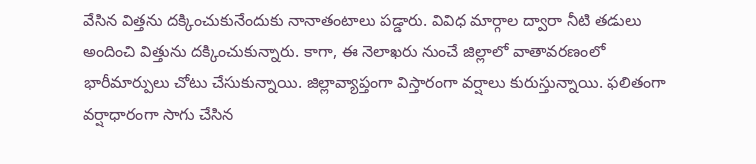వేసిన విత్తను దక్కించుకునేందుకు నానాతంటాలు పడ్డారు. వివిధ మార్గాల ద్వారా నీటి తడులు అందించి విత్తును దక్కించుకున్నారు. కాగా, ఈ నెలాఖరు నుంచే జిల్లాలో వాతావరణంలో భారీమార్పులు చోటు చేసుకున్నాయి. జిల్లావ్యాప్తంగా విస్తారంగా వర్షాలు కురుస్తున్నాయి. ఫలితంగా వర్షాధారంగా సాగు చేసిన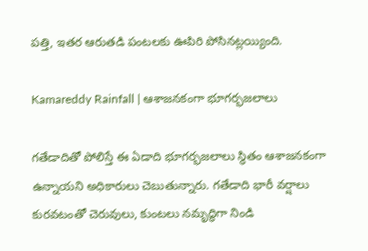పత్తి, ఇతర ఆరుతడి పంటలకు ఊపిరి పోసినట్లయ్యింది.

Kamareddy Rainfall | ఆశాజనకంగా భూగర్భజలాలు

గతేడాదితో పోలిస్తే ఈ ఏడాది భూగర్భజలాలు స్థితం ఆశాజనకంగా ఉన్నాయని అధికారులు చెబుతున్నారు. గతేడాది భారీ వర్షాలు కురవటంతో చెరువులు, కుంటలు నమృద్ధిగా నిండి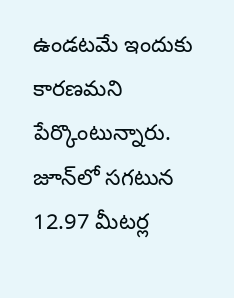ఉండటమే ఇందుకు కారణమని పేర్కొంటున్నారు. జూన్‌లో సగటున 12.97 మీటర్ల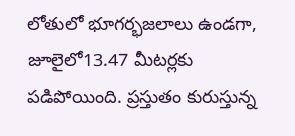లోతులో భూగర్భజలాలు ఉండగా, జూలైలో13.47 మీటర్లకు పడిపోయింది. ప్రస్తుతం కురుస్తున్న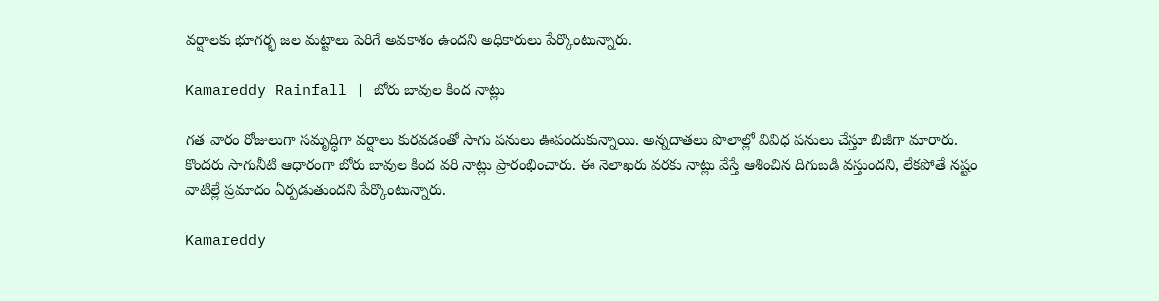వర్షాలకు భూగర్భ జల మట్టాలు పెరిగే అవకాశం ఉందని అధికారులు పేర్కొంటున్నారు.

Kamareddy Rainfall | బోరు బావుల కింద నాట్లు

గత వారం రోజులుగా సమృద్ధిగా వర్షాలు కురవడంతో సాగు పనులు ఊపందుకున్నాయి. అన్నదాతలు పొలాల్లో వివిధ పనులు చేస్తూ బిజీగా మారారు. కొందరు సాగునీటి ఆధారంగా బోరు బావుల కింద వరి నాట్లు ప్రారంభించారు. ఈ నెలాఖరు వరకు నాట్లు వేస్తే ఆశించిన దిగుబడి వస్తుందని, లేకపోతే నష్టం వాటిల్లే ప్రమాదం ఏర్పడుతుందని పేర్కొంటున్నారు.

Kamareddy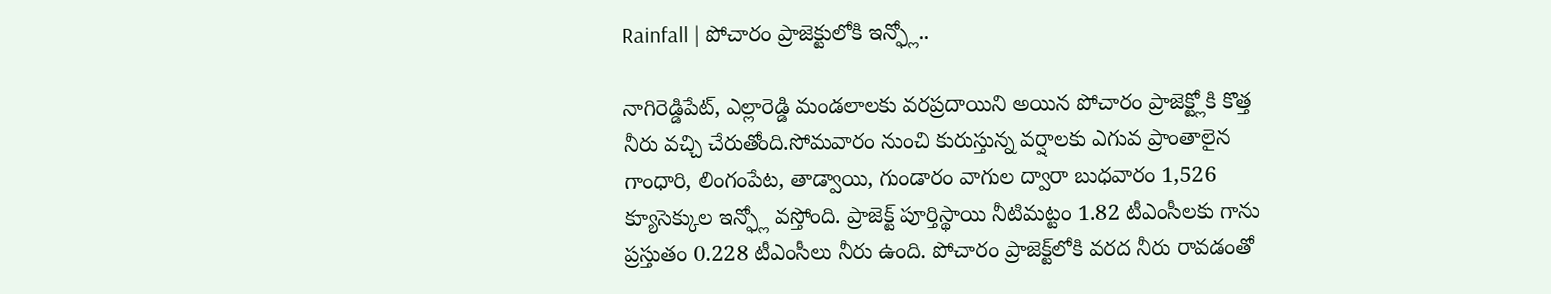Rainfall | పోచారం ప్రాజెక్టులోకి ఇన్ఫ్లో..

నాగిరెడ్డిపేట్, ఎల్లారెడ్డి మండలాలకు వరప్రదాయిని అయిన పోచారం ప్రాజెక్ట్లోకి కొత్త నీరు వచ్చి చేరుతోంది.సోమవారం నుంచి కురుస్తున్న వర్షాలకు ఎగువ ప్రాంతాలైన గాంధారి, లింగంపేట, తాడ్వాయి, గుండారం వాగుల ద్వారా బుధవారం 1,526 క్యూసెక్కుల ఇన్ఫ్లో వస్తోంది. ప్రాజెక్ట్ పూర్తిస్థాయి నీటిమట్టం 1.82 టీఎంసీలకు గాను ప్రస్తుతం 0.228 టీఎంసీలు నీరు ఉంది. పోచారం ప్రాజెక్ట్‌లోకి వరద నీరు రావడంతో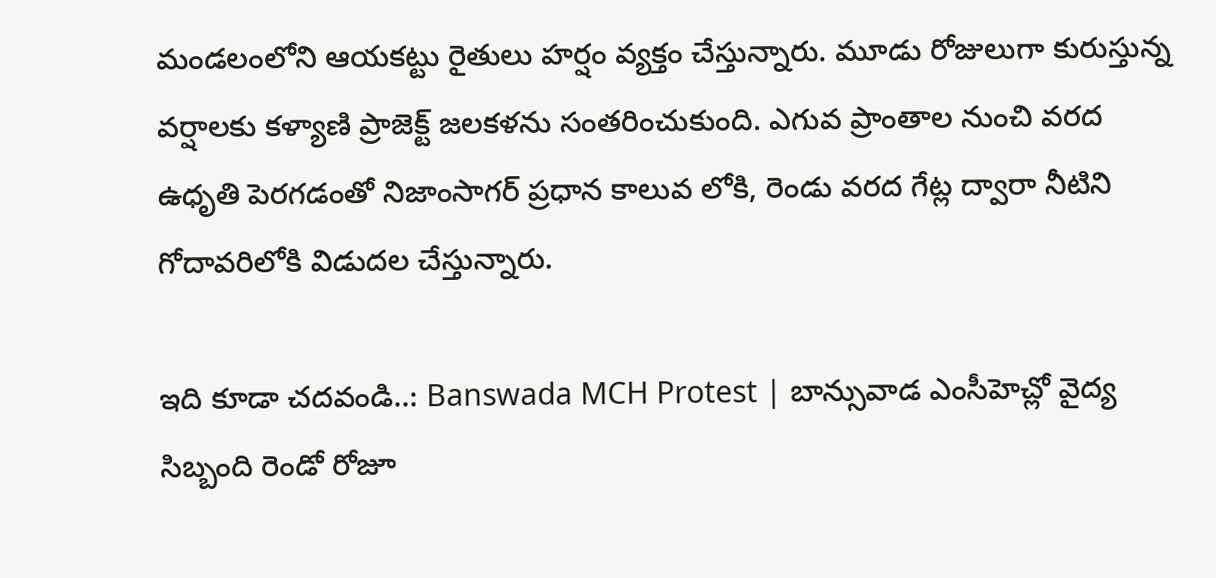మండలంలోని ఆయకట్టు రైతులు హర్షం వ్యక్తం చేస్తున్నారు. మూడు రోజులుగా కురుస్తున్న వర్షాలకు కళ్యాణి ప్రాజెక్ట్ జలకళను సంతరించుకుంది. ఎగువ ప్రాంతాల నుంచి వరద ఉధృతి పెరగడంతో నిజాంసాగర్ ప్రధాన కాలువ లోకి, రెండు వరద గేట్ల ద్వారా నీటిని గోదావరిలోకి విడుదల చేస్తున్నారు.

ఇది కూడా చదవండి..: Banswada MCH Protest | బాన్సువాడ ఎంసీహెచ్లో వైద్య సిబ్బంది రెండో రోజూ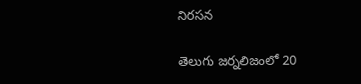నిరసన

తెలుగు జర్నలిజంలో 20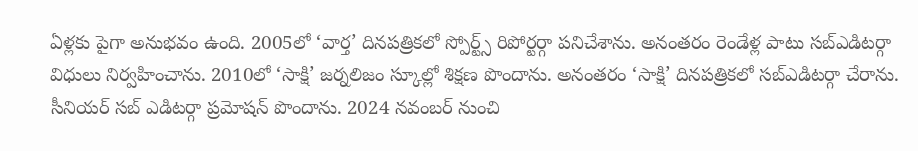ఏళ్లకు పైగా అనుభవం ఉంది. 2005లో ‘వార్త’ దినపత్రికలో స్పోర్ట్స్ రిపోర్టర్గా పనిచేశాను. అనంతరం రెండేళ్ల పాటు సబ్ఎడిటర్గా విధులు నిర్వహించాను. 2010లో ‘సాక్షి’ జర్నలిజం స్కూల్లో శిక్షణ పొందాను. అనంతరం ‘సాక్షి’ దినపత్రికలో సబ్ఎడిటర్గా చేరాను. సీనియర్ సబ్ ఎడిటర్గా ప్రమోషన్ పొందాను. 2024 నవంబర్ నుంచి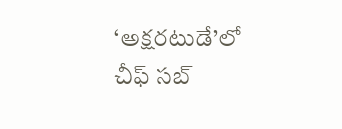‘అక్షరటుడే’లో చీఫ్ సబ్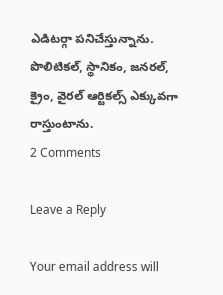ఎడిటర్గా పనిచేస్తున్నాను. పొలిటికల్, స్థానికం, జనరల్, క్రైం, వైరల్ ఆర్టికల్స్ ఎక్కువగా రాస్తుంటాను.
2 Comments

Leave a Reply

Your email address will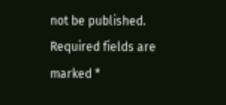not be published. Required fields are marked *